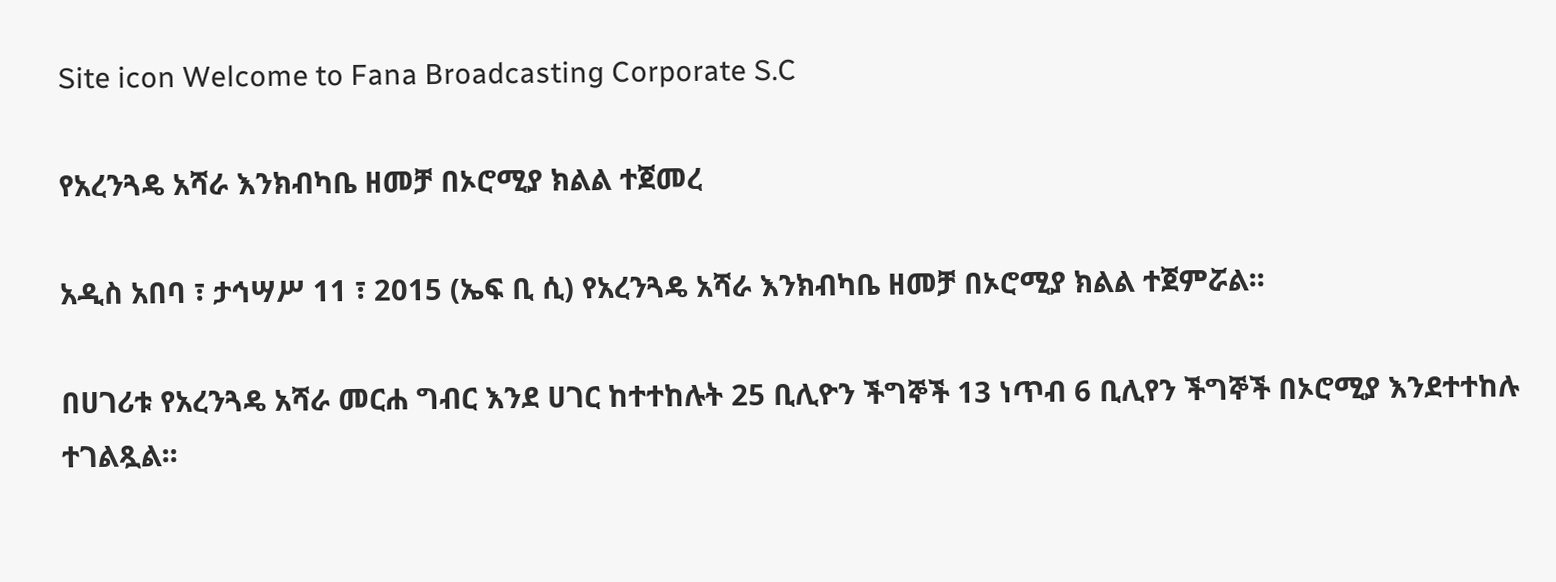Site icon Welcome to Fana Broadcasting Corporate S.C

የአረንጓዴ አሻራ እንክብካቤ ዘመቻ በኦሮሚያ ክልል ተጀመረ

አዲስ አበባ ፣ ታኅሣሥ 11 ፣ 2015 (ኤፍ ቢ ሲ) የአረንጓዴ አሻራ እንክብካቤ ዘመቻ በኦሮሚያ ክልል ተጀምሯል፡፡

በሀገሪቱ የአረንጓዴ አሻራ መርሐ ግብር እንደ ሀገር ከተተከሉት 25 ቢሊዮን ችግኞች 13 ነጥብ 6 ቢሊየን ችግኞች በኦሮሚያ እንደተተከሉ ተገልጿል፡፡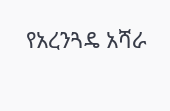የአረንጓዴ አሻራ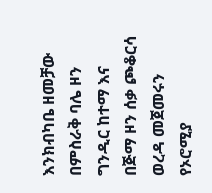እንክብካቤ ዘመቻው በምስራቅ ባሌ ዞን ግንዲር ከተማ እና በጅማ ዞን ሰቃ ጮቆርሳ ወረዳ መጀመሩን የኦሮሚያ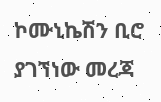ኮሙኒኬሽን ቢሮ ያገኘነው መረጃ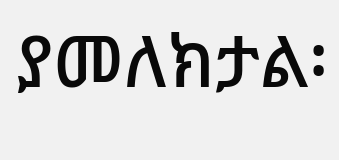ያመለክታል፡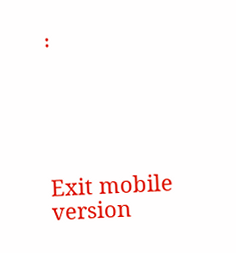፡





Exit mobile version